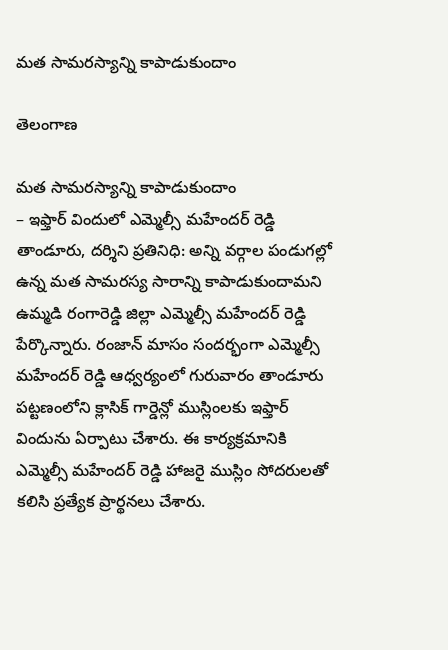మత సామరస్యాన్ని కాపాడుకుందాం

తెలంగాణ

మత సామరస్యాన్ని కాపాడుకుందాం
– ఇఫ్తార్ విందులో ఎమ్మెల్సీ మహేందర్ రెడ్డి
తాండూరు, దర్శిని ప్రతినిధి: అన్ని వర్గాల పండుగల్లో ఉన్న మత సామరస్య సారాన్ని కాపాడుకుందామని ఉమ్మడి రంగారెడ్డి జిల్లా ఎమ్మెల్సీ మహేందర్ రెడ్డి పేర్కొన్నారు. రంజాన్ మాసం సందర్భంగా ఎమ్మెల్సీ మహేందర్ రెడ్డి ఆధ్వర్యంలో గురువారం తాండూరు పట్టణంలోని క్లాసిక్ గార్డెన్లో ముస్లింలకు ఇఫ్తార్ విందును ఏర్పాటు చేశారు. ఈ కార్యక్రమానికి ఎమ్మెల్సీ మహేందర్ రెడ్డి హాజరై ముస్లిం సోదరులతో కలిసి ప్రత్యేక ప్రార్థనలు చేశారు.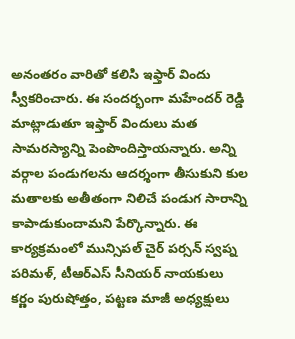అనంతరం వారితో కలిసి ఇఫ్తార్ విందు స్వీకరించారు. ఈ సందర్భంగా మహేందర్ రెడ్డి మాట్లాడుతూ ఇఫ్తార్ విందులు మత సామరస్యాన్ని పెంపొందిస్తాయన్నారు. అన్ని వర్గాల పండుగలను ఆదర్శంగా తీసుకుని కుల మతాలకు అతీతంగా నిలిచే పండుగ సారాన్ని కాపాడుకుందామని పేర్కొన్నారు. ఈ కార్యక్రమంలో మున్సిపల్ చైర్ పర్సన్ స్వప్న పరిమళ్, టీఆర్ఎస్ సీనియర్ నాయకులు కర్ణం పురుషోత్తం, పట్టణ మాజీ అధ్యక్షులు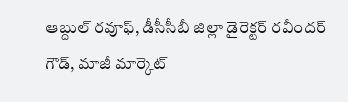ఆబ్దుల్ రవూఫ్, డీసీసీబీ జిల్లా డైరెక్ట‌ర్ ర‌వీంద‌ర్ గౌడ్, మాజీ మార్కెట్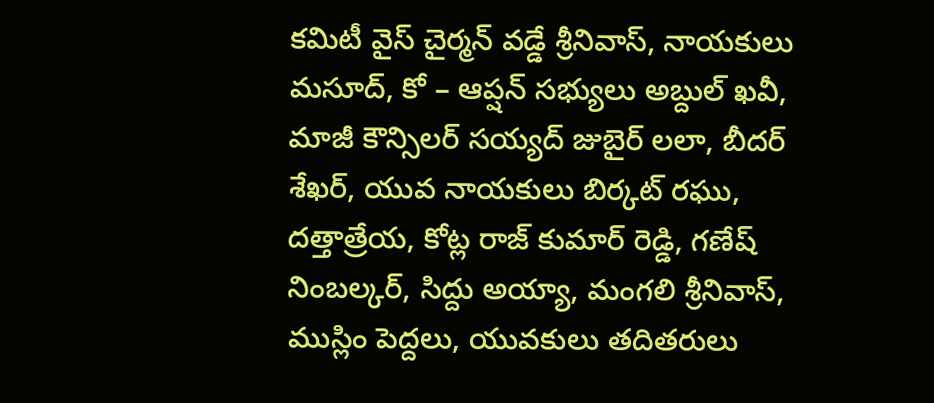కమిటీ వైస్ చైర్మన్ వడ్డే శ్రీనివాస్, నాయకులు మసూద్, కో – ఆప్షన్ సభ్యులు అబ్దుల్ ఖవీ, మాజీ కౌన్సిలర్ సయ్యద్ జుబైర్ లలా, బీదర్ శేఖర్, యువ నాయకులు బిర్కట్ రఘు, దత్తాత్రేయ, కోట్ల రాజ్ కుమార్ రెడ్డి, గణేష్ నింబల్కర్, సిద్దు అయ్యా, మంగలి శ్రీనివాస్, ముస్లిం పెద్దలు, యువకులు తదితరులు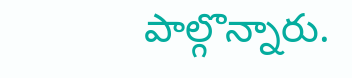పాల్గొన్నారు.